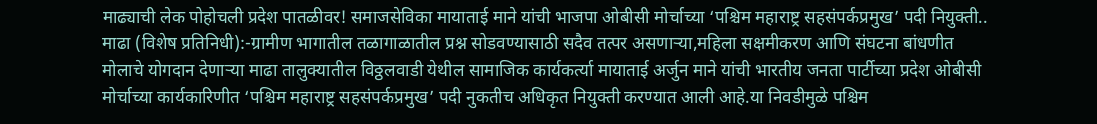माढ्याची लेक पोहोचली प्रदेश पातळीवर! समाजसेविका मायाताई माने यांची भाजपा ओबीसी मोर्चाच्या ‘पश्चिम महाराष्ट्र सहसंपर्कप्रमुख’ पदी नियुक्ती..
माढा (विशेष प्रतिनिधी):-ग्रामीण भागातील तळागाळातील प्रश्न सोडवण्यासाठी सदैव तत्पर असणाऱ्या,महिला सक्षमीकरण आणि संघटना बांधणीत मोलाचे योगदान देणाऱ्या माढा तालुक्यातील विठ्ठलवाडी येथील सामाजिक कार्यकर्त्या मायाताई अर्जुन माने यांची भारतीय जनता पार्टीच्या प्रदेश ओबीसी मोर्चाच्या कार्यकारिणीत ‘पश्चिम महाराष्ट्र सहसंपर्कप्रमुख’ पदी नुकतीच अधिकृत नियुक्ती करण्यात आली आहे.या निवडीमुळे पश्चिम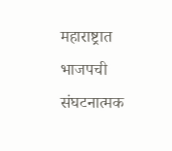महाराष्ट्रात भाजपची संघटनात्मक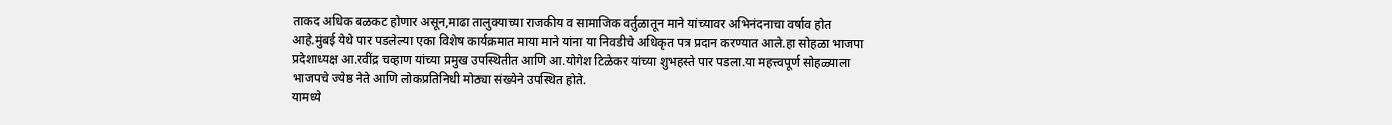ताकद अधिक बळकट होणार असून,माढा तालुक्याच्या राजकीय व सामाजिक वर्तुळातून माने यांच्यावर अभिनंदनाचा वर्षाव होत आहे.मुंबई येथे पार पडलेल्या एका विशेष कार्यक्रमात माया माने यांना या निवडीचे अधिकृत पत्र प्रदान करण्यात आले.हा सोहळा भाजपा प्रदेशाध्यक्ष आ.रवींद्र चव्हाण यांच्या प्रमुख उपस्थितीत आणि आ.योगेश टिळेकर यांच्या शुभहस्ते पार पडला.या महत्त्वपूर्ण सोहळ्याला भाजपचे ज्येष्ठ नेते आणि लोकप्रतिनिधी मोठ्या संख्येने उपस्थित होते.
यामध्ये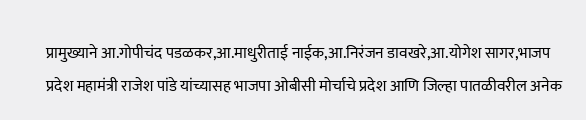प्रामुख्याने आ.गोपीचंद पडळकर,आ.माधुरीताई नाईक,आ.निरंजन डावखरे,आ.योगेश सागर,भाजप प्रदेश महामंत्री राजेश पांडे यांच्यासह भाजपा ओबीसी मोर्चाचे प्रदेश आणि जिल्हा पातळीवरील अनेक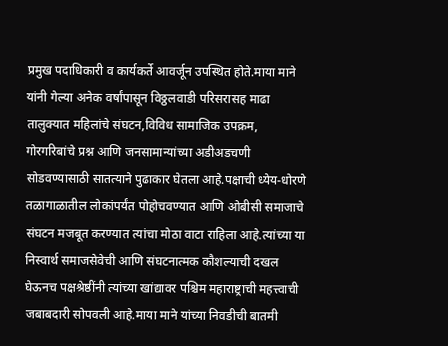प्रमुख पदाधिकारी व कार्यकर्ते आवर्जून उपस्थित होते.माया माने यांनी गेल्या अनेक वर्षांपासून विठ्ठलवाडी परिसरासह माढा तालुक्यात महिलांचे संघटन,विविध सामाजिक उपक्रम, गोरगरिबांचे प्रश्न आणि जनसामान्यांच्या अडीअडचणी सोडवण्यासाठी सातत्याने पुढाकार घेतला आहे.पक्षाची ध्येय-धोरणे तळागाळातील लोकांपर्यंत पोहोचवण्यात आणि ओबीसी समाजाचे संघटन मजबूत करण्यात त्यांचा मोठा वाटा राहिला आहे.त्यांच्या या निस्वार्थ समाजसेवेची आणि संघटनात्मक कौशल्याची दखल घेऊनच पक्षश्रेष्ठींनी त्यांच्या खांद्यावर पश्चिम महाराष्ट्राची महत्त्वाची जबाबदारी सोपवली आहे.माया माने यांच्या निवडीची बातमी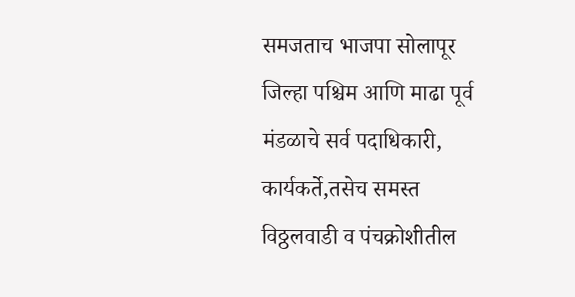समजताच भाजपा सोलापूर जिल्हा पश्चिम आणि माढा पूर्व मंडळाचे सर्व पदाधिकारी, कार्यकर्ते,तसेच समस्त विठ्ठलवाडी व पंचक्रोशीतील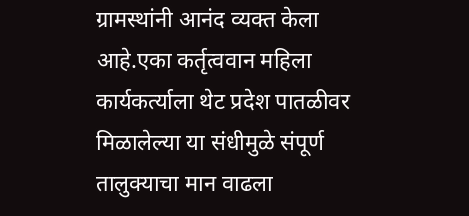ग्रामस्थांनी आनंद व्यक्त केला आहे.एका कर्तृत्ववान महिला कार्यकर्त्याला थेट प्रदेश पातळीवर मिळालेल्या या संधीमुळे संपूर्ण तालुक्याचा मान वाढला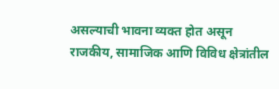असल्याची भावना व्यक्त होत असून राजकीय, सामाजिक आणि विविध क्षेत्रांतील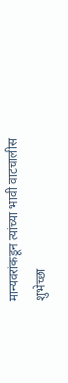मान्यवरांकडून त्यांच्या भावी वाटचालीस शुभेच्छा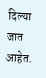दिल्या जात आहेत.